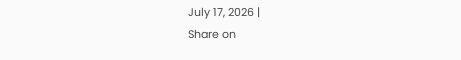July 17, 2026 |
Share on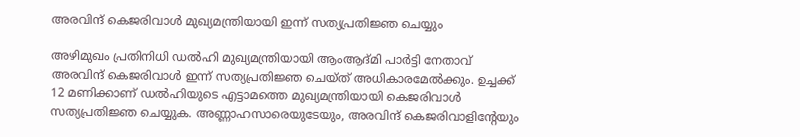അരവിന്ദ് കെജരിവാള്‍ മുഖ്യമന്ത്രിയായി ഇന്ന് സത്യപ്രതിജ്ഞ ചെയ്യും

അഴിമുഖം പ്രതിനിധി ഡല്‍ഹി മുഖ്യമന്ത്രിയായി ആംആദ്മി പാര്‍ട്ടി നേതാവ് അരവിന്ദ് കെജരിവാള്‍ ഇന്ന് സത്യപ്രതിജ്ഞ ചെയ്ത് അധികാരമേല്‍ക്കും. ഉച്ചക്ക് 12 മണിക്കാണ് ഡല്‍ഹിയുടെ എട്ടാമത്തെ മുഖ്യമന്ത്രിയായി കെജരിവാള്‍ സത്യപ്രതിജ്ഞ ചെയ്യുക. അണ്ണാഹസാരെയുടേയും, അരവിന്ദ് കെജരിവാളിന്റേയും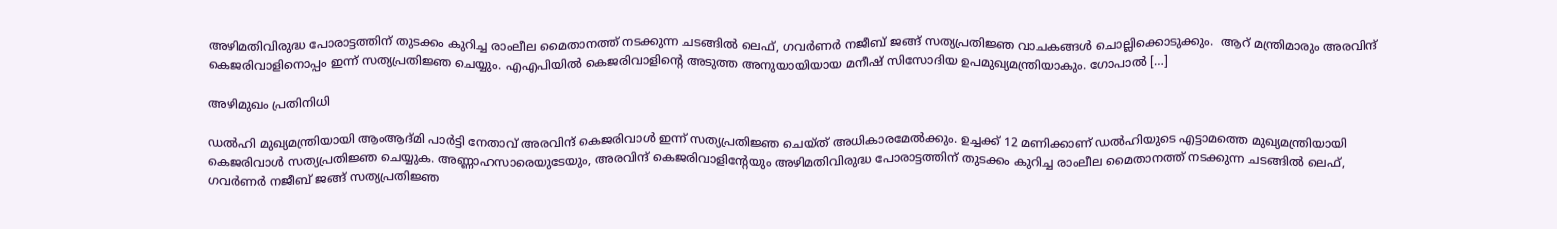അഴിമതിവിരുദ്ധ പോരാട്ടത്തിന് തുടക്കം കുറിച്ച രാംലീല മൈതാനത്ത് നടക്കുന്ന ചടങ്ങില്‍ ലെഫ്, ഗവര്‍ണര്‍ നജീബ് ജങ്ങ് സത്യപ്രതിജ്ഞ വാചകങ്ങള്‍ ചൊല്ലിക്കൊടുക്കും.  ആറ് മന്ത്രിമാരും അരവിന്ദ് കെജരിവാളിനൊപ്പം ഇന്ന് സത്യപ്രതിജ്ഞ ചെയ്യും. എഎപിയില്‍ കെജരിവാളിന്റെ അടുത്ത അനുയായിയായ മനീഷ് സിസോദിയ ഉപമുഖ്യമന്ത്രിയാകും. ഗോപാല്‍ […]

അഴിമുഖം പ്രതിനിധി

ഡല്‍ഹി മുഖ്യമന്ത്രിയായി ആംആദ്മി പാര്‍ട്ടി നേതാവ് അരവിന്ദ് കെജരിവാള്‍ ഇന്ന് സത്യപ്രതിജ്ഞ ചെയ്ത് അധികാരമേല്‍ക്കും. ഉച്ചക്ക് 12 മണിക്കാണ് ഡല്‍ഹിയുടെ എട്ടാമത്തെ മുഖ്യമന്ത്രിയായി കെജരിവാള്‍ സത്യപ്രതിജ്ഞ ചെയ്യുക. അണ്ണാഹസാരെയുടേയും, അരവിന്ദ് കെജരിവാളിന്റേയും അഴിമതിവിരുദ്ധ പോരാട്ടത്തിന് തുടക്കം കുറിച്ച രാംലീല മൈതാനത്ത് നടക്കുന്ന ചടങ്ങില്‍ ലെഫ്, ഗവര്‍ണര്‍ നജീബ് ജങ്ങ് സത്യപ്രതിജ്ഞ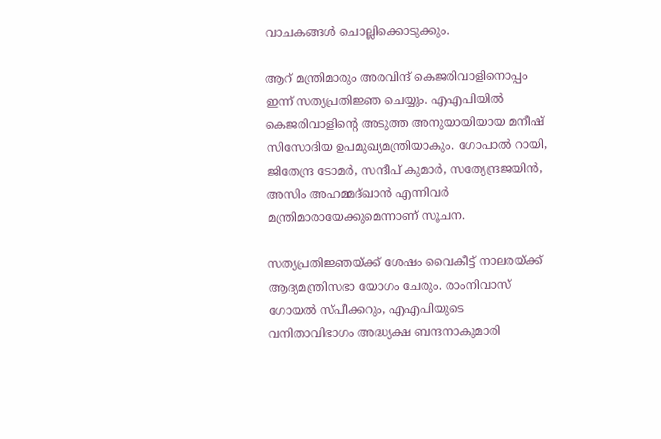വാചകങ്ങള്‍ ചൊല്ലിക്കൊടുക്കും.

ആറ് മന്ത്രിമാരും അരവിന്ദ് കെജരിവാളിനൊപ്പം ഇന്ന് സത്യപ്രതിജ്ഞ ചെയ്യും. എഎപിയില്‍ കെജരിവാളിന്റെ അടുത്ത അനുയായിയായ മനീഷ് സിസോദിയ ഉപമുഖ്യമന്ത്രിയാകും. ഗോപാല്‍ റായി, ജിതേന്ദ്ര ടോമര്‍, സന്ദീപ് കുമാര്‍, സത്യേന്ദ്രജയിന്‍, അസിം അഹമ്മദ്ഖാന്‍ എന്നിവര്‍ മന്ത്രിമാരായേക്കുമെന്നാണ് സൂചന.

സത്യപ്രതിജ്ഞയ്ക്ക് ശേഷം വൈകീട്ട് നാലരയ്ക്ക് ആദ്യമന്ത്രിസഭാ യോഗം ചേരും. രാംനിവാസ് ഗോയല്‍ സ്പീക്കറും, എഎപിയുടെ വനിതാവിഭാഗം അദ്ധ്യക്ഷ ബന്ദനാകുമാരി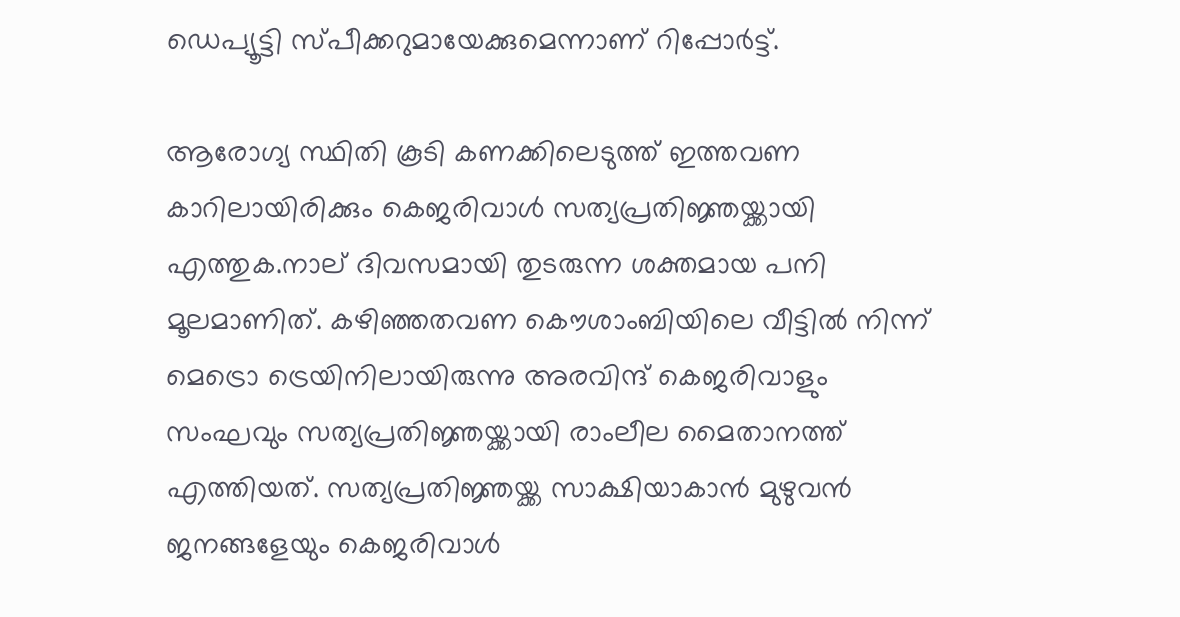ഡെപ്യൂട്ടി സ്പീക്കറുമായേക്കുമെന്നാണ് റിപ്പോര്‍ട്ട്.

ആരോഗ്യ സ്ഥിതി കൂടി കണക്കിലെടുത്ത് ഇത്തവണ കാറിലായിരിക്കും കെജരിവാള്‍ സത്യപ്രതിജ്ഞയ്ക്കായി എത്തുക.നാല് ദിവസമായി തുടരുന്ന ശക്തമായ പനി മൂലമാണിത്. കഴിഞ്ഞതവണ കൌശാംബിയിലെ വീട്ടില്‍ നിന്ന് മെട്രൊ ട്രെയിനിലായിരുന്നു അരവിന്ദ് കെജരിവാളും സംഘവും സത്യപ്രതിജ്ഞയ്ക്കായി രാംലീല മൈതാനത്ത് എത്തിയത്. സത്യപ്രതിജ്ഞയ്ക്ക സാക്ഷിയാകാന്‍ മുഴുവന്‍ ജനങ്ങളേയും കെജരിവാള്‍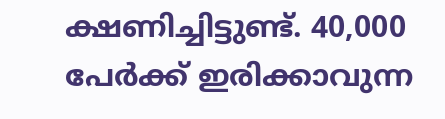ക്ഷണിച്ചിട്ടുണ്ട്. 40,000 പേര്‍ക്ക് ഇരിക്കാവുന്ന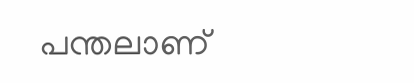പന്തലാണ്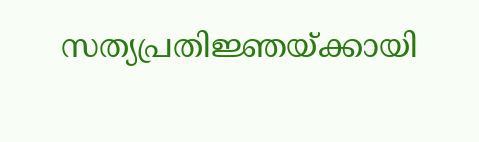സത്യപ്രതിജ്ഞയ്ക്കായി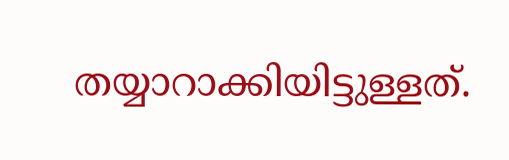തയ്യാറാക്കിയിട്ടുള്ളത്.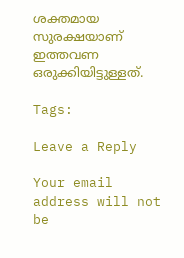ശക്തമായ സുരക്ഷയാണ് ഇത്തവണ ഒരുക്കിയിട്ടുള്ളത്.

Tags:

Leave a Reply

Your email address will not be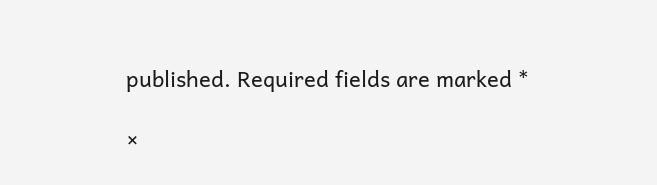published. Required fields are marked *

×